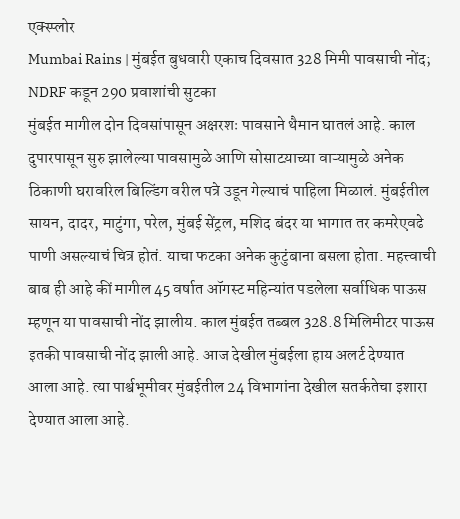एक्स्प्लोर
Mumbai Rains | मुंबईत बुधवारी एकाच दिवसात 328 मिमी पावसाची नोंद; NDRF कडून 290 प्रवाशांची सुटका
मुंबईत मागील दोन दिवसांपासून अक्षरशः पावसाने थैमान घातलं आहे. काल दुपारपासून सुरु झालेल्या पावसामुळे आणि सोसाटय़ाच्या वाऱ्यामुळे अनेक ठिकाणी घरावरिल बिल्डिंग वरील पत्रे उडून गेल्याचं पाहिला मिळालं. मुंबईतील सायन, दादर, माटुंगा, परेल, मुंबई सेंट्रल, मशिद बंदर या भागात तर कमरेएवढे पाणी असल्याचं चित्र होतं. याचा फटका अनेक कुटुंबाना बसला होता. महत्त्वाची बाब ही आहे कीं मागील 45 वर्षात ऑगस्ट महिन्यांत पडलेला सर्वाधिक पाऊस म्हणून या पावसाची नोंद झालीय. काल मुंबईत तब्बल 328.8 मिलिमीटर पाऊस इतकी पावसाची नोंद झाली आहे. आज देखील मुंबईला हाय अलर्ट देण्यात आला आहे. त्या पार्श्वभूमीवर मुंबईतील 24 विभागांना देखील सतर्कतेचा इशारा देण्यात आला आहे.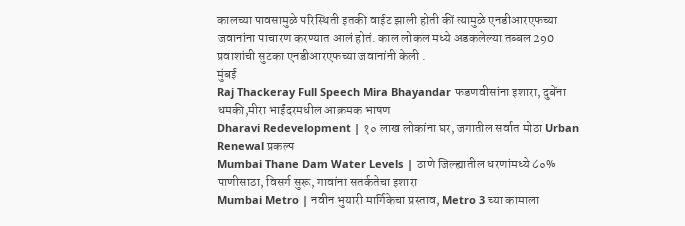कालच्या पावसामुळे परिस्थिती इतकी वाईट झाली होती कीं त्यामुळे एनडीआरएफच्या जवानांना पाचारण करण्यात आलं होतं. काल लोकल मध्ये अडकलेल्या तब्बल 290 प्रवाशांची सुटका एनडीआरएफच्या जवानांनी केली .
मुंबई
Raj Thackeray Full Speech Mira Bhayandar फडणवीसांना इशारा, दुबेंना धमकी,मीरा भाईंदरमधील आक्रमक भाषण
Dharavi Redevelopment | १० लाख लोकांना घर, जगातील सर्वात मोठा Urban Renewal प्रकल्प
Mumbai Thane Dam Water Levels | ठाणे जिल्ह्यातील धरणांमध्ये ८०% पाणीसाठा, विसर्ग सुरू, गावांना सतर्कतेचा इशारा
Mumbai Metro | नवीन भुयारी मार्गिकेचा प्रस्ताव, Metro 3 च्या कामाला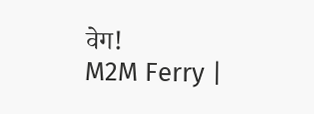वेग!
M2M Ferry |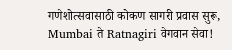गणेशोत्सवासाठी कोकण सागरी प्रवास सुरू, Mumbai ते Ratnagiri वेगवान सेवा!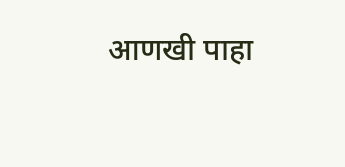आणखी पाहा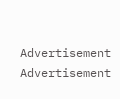Advertisement
Advertisement